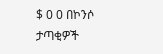$ 0 0 በኮንሶ ታጣቂዎች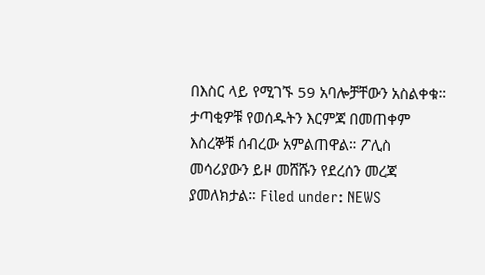በእስር ላይ የሚገኙ 59 አባሎቻቸውን አስልቀቁ። ታጣቂዎቹ የወሰዱትን እርምጃ በመጠቀም እስረኞቹ ሰብረው አምልጠዋል። ፖሊስ መሳሪያውን ይዞ መሸሹን የደረሰን መረጃ ያመለክታል። Filed under: NEWS